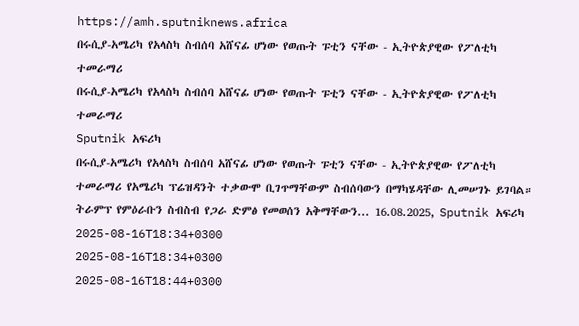https://amh.sputniknews.africa
በሩሲያ-አሜሪካ የአላስካ ስብሰባ አሸናፊ ሆነው የወጡት ፑቲን ናቸው - ኢትዮጵያዊው የፖለቲካ ተመራማሪ
በሩሲያ-አሜሪካ የአላስካ ስብሰባ አሸናፊ ሆነው የወጡት ፑቲን ናቸው - ኢትዮጵያዊው የፖለቲካ ተመራማሪ
Sputnik አፍሪካ
በሩሲያ-አሜሪካ የአላስካ ስብሰባ አሸናፊ ሆነው የወጡት ፑቲን ናቸው - ኢትዮጵያዊው የፖለቲካ ተመራማሪ የአሜሪካ ፕሬዝዳንት ተቃውሞ ቢገጥማቸውም ስብሰባውን በማካሄዳቸው ሊመሠገኑ ይገባል። ትራምፕ የምዕራቡን ስብስብ የጋራ ድምፅ የመወሰን አቅማቸውን... 16.08.2025, Sputnik አፍሪካ
2025-08-16T18:34+0300
2025-08-16T18:34+0300
2025-08-16T18:44+0300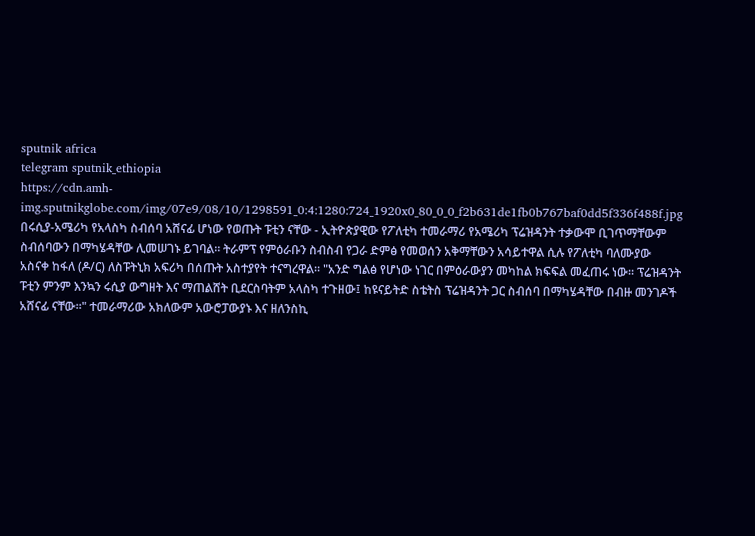sputnik africa
telegram sputnik_ethiopia
https://cdn.amh-img.sputnikglobe.com/img/07e9/08/10/1298591_0:4:1280:724_1920x0_80_0_0_f2b631de1fb0b767baf0dd5f336f488f.jpg
በሩሲያ-አሜሪካ የአላስካ ስብሰባ አሸናፊ ሆነው የወጡት ፑቲን ናቸው - ኢትዮጵያዊው የፖለቲካ ተመራማሪ የአሜሪካ ፕሬዝዳንት ተቃውሞ ቢገጥማቸውም ስብሰባውን በማካሄዳቸው ሊመሠገኑ ይገባል። ትራምፕ የምዕራቡን ስብስብ የጋራ ድምፅ የመወሰን አቅማቸውን አሳይተዋል ሲሉ የፖለቲካ ባለሙያው አስናቀ ከፋለ (ዶ/ር) ለስፑትኒክ አፍሪካ በሰጡት አስተያየት ተናግረዋል። "አንድ ግልፅ የሆነው ነገር በምዕራውያን መካከል ክፍፍል መፈጠሩ ነው። ፕሬዝዳንት ፑቲን ምንም እንኳን ሩሲያ ውግዘት እና ማጠልሸት ቢደርስባትም አላስካ ተጉዘው፤ ከዩናይትድ ስቴትስ ፕሬዝዳንት ጋር ስብሰባ በማካሄዳቸው በብዙ መንገዶች አሸናፊ ናቸው።" ተመራማሪው አክለውም አውሮፓውያኑ እና ዘለንስኪ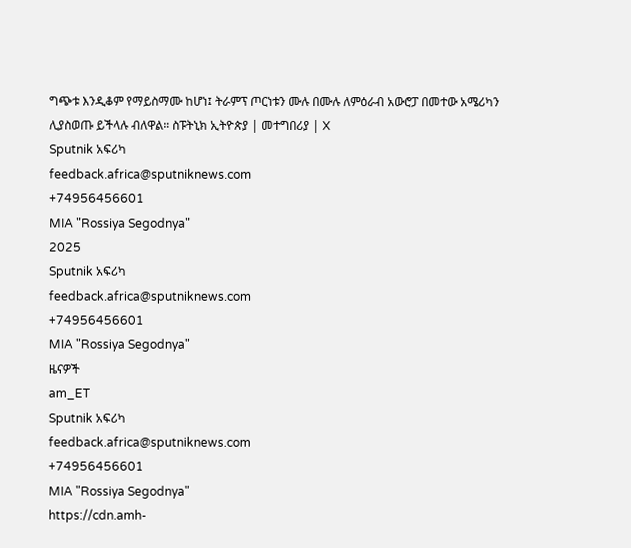ግጭቱ እንዲቆም የማይስማሙ ከሆነ፤ ትራምፕ ጦርነቱን ሙሉ በሙሉ ለምዕራብ አውሮፓ በመተው አሜሪካን ሊያስወጡ ይችላሉ ብለዋል። ስፑትኒክ ኢትዮጵያ | መተግበሪያ | X
Sputnik አፍሪካ
feedback.africa@sputniknews.com
+74956456601
MIA "Rossiya Segodnya"
2025
Sputnik አፍሪካ
feedback.africa@sputniknews.com
+74956456601
MIA "Rossiya Segodnya"
ዜናዎች
am_ET
Sputnik አፍሪካ
feedback.africa@sputniknews.com
+74956456601
MIA "Rossiya Segodnya"
https://cdn.amh-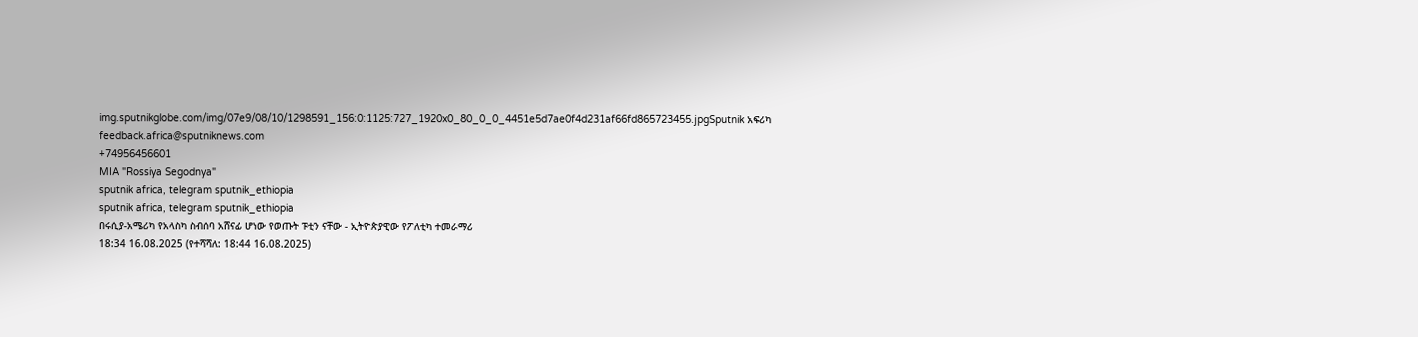img.sputnikglobe.com/img/07e9/08/10/1298591_156:0:1125:727_1920x0_80_0_0_4451e5d7ae0f4d231af66fd865723455.jpgSputnik አፍሪካ
feedback.africa@sputniknews.com
+74956456601
MIA "Rossiya Segodnya"
sputnik africa, telegram sputnik_ethiopia
sputnik africa, telegram sputnik_ethiopia
በሩሲያ-አሜሪካ የአላስካ ስብሰባ አሸናፊ ሆነው የወጡት ፑቲን ናቸው - ኢትዮጵያዊው የፖለቲካ ተመራማሪ
18:34 16.08.2025 (የተሻሻለ: 18:44 16.08.2025)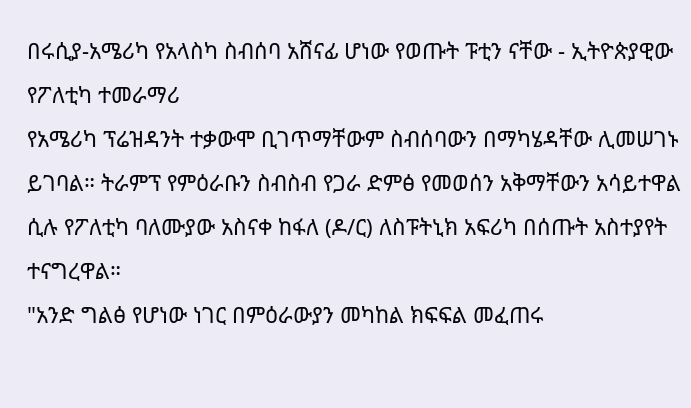በሩሲያ-አሜሪካ የአላስካ ስብሰባ አሸናፊ ሆነው የወጡት ፑቲን ናቸው - ኢትዮጵያዊው የፖለቲካ ተመራማሪ
የአሜሪካ ፕሬዝዳንት ተቃውሞ ቢገጥማቸውም ስብሰባውን በማካሄዳቸው ሊመሠገኑ ይገባል። ትራምፕ የምዕራቡን ስብስብ የጋራ ድምፅ የመወሰን አቅማቸውን አሳይተዋል ሲሉ የፖለቲካ ባለሙያው አስናቀ ከፋለ (ዶ/ር) ለስፑትኒክ አፍሪካ በሰጡት አስተያየት ተናግረዋል።
"አንድ ግልፅ የሆነው ነገር በምዕራውያን መካከል ክፍፍል መፈጠሩ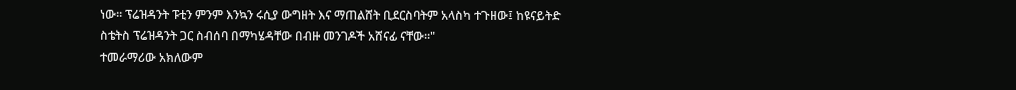ነው። ፕሬዝዳንት ፑቲን ምንም እንኳን ሩሲያ ውግዘት እና ማጠልሸት ቢደርስባትም አላስካ ተጉዘው፤ ከዩናይትድ ስቴትስ ፕሬዝዳንት ጋር ስብሰባ በማካሄዳቸው በብዙ መንገዶች አሸናፊ ናቸው።"
ተመራማሪው አክለውም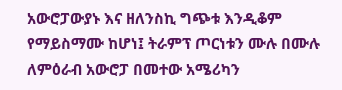አውሮፓውያኑ እና ዘለንስኪ ግጭቱ እንዲቆም የማይስማሙ ከሆነ፤ ትራምፕ ጦርነቱን ሙሉ በሙሉ ለምዕራብ አውሮፓ በመተው አሜሪካን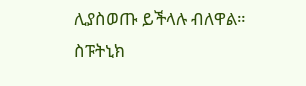ሊያስወጡ ይችላሉ ብለዋል።
ስፑትኒክ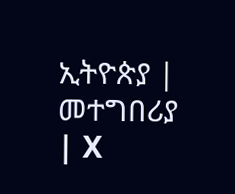ኢትዮጵያ | መተግበሪያ | X